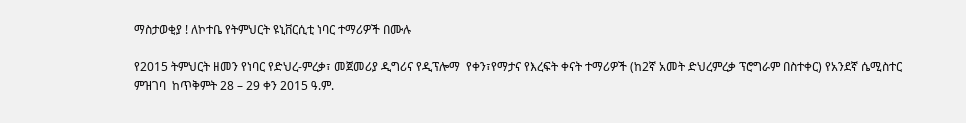ማስታወቂያ ! ለኮተቤ የትምህርት ዩኒቨርሲቲ ነባር ተማሪዎች በሙሉ

የ2015 ትምህርት ዘመን የነባር የድህረ-ምረቃ፣ መጀመሪያ ዲግሪና የዲፕሎማ  የቀን፣የማታና የእረፍት ቀናት ተማሪዎች (ከ2ኛ አመት ድህረምረቃ ፕሮግራም በስተቀር) የአንደኛ ሴሚስተር ምዝገባ  ከጥቅምት 28 – 29 ቀን 2015 ዓ.ም.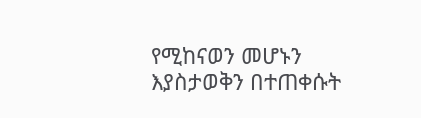የሚከናወን መሆኑን እያስታወቅን በተጠቀሱት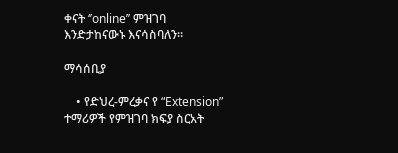ቀናት ‘’online’’ ምዝገባ እንድታከናውኑ እናሳስባለን፡፡

ማሳሰቢያ

    • የድህረ-ምረቃና የ “Extension” ተማሪዎች የምዝገባ ክፍያ ስርአት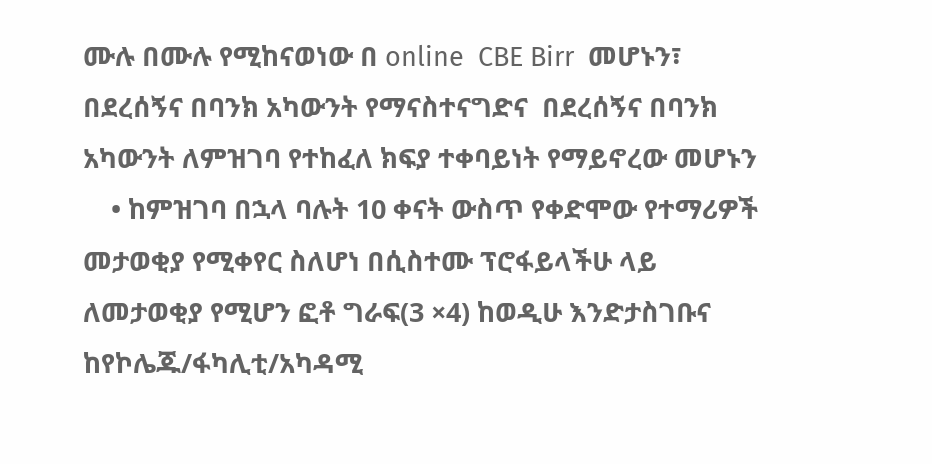ሙሉ በሙሉ የሚከናወነው በ online  CBE Birr  መሆኑን፣  በደረሰኝና በባንክ አካውንት የማናስተናግድና  በደረሰኝና በባንክ አካውንት ለምዝገባ የተከፈለ ክፍያ ተቀባይነት የማይኖረው መሆኑን
    • ከምዝገባ በኋላ ባሉት 10 ቀናት ውስጥ የቀድሞው የተማሪዎች መታወቂያ የሚቀየር ስለሆነ በሲስተሙ ፕሮፋይላችሁ ላይ ለመታወቂያ የሚሆን ፎቶ ግራፍ(3 ×4) ከወዲሁ እንድታስገቡና ከየኮሌጁ/ፋካሊቲ/አካዳሚ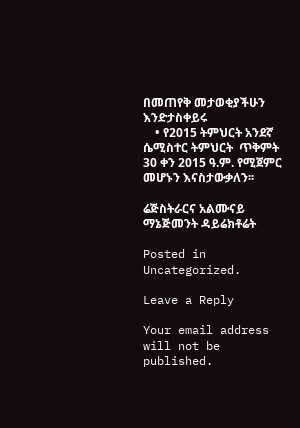በመጠየቅ መታወቂያችሁን እንድታስቀይሩ
    • የ2015 ትምህርት አንደኛ ሴሚስተር ትምህርት  ጥቅምት 30 ቀን 2015 ዓ.ም. የሚጀምር መሆኑን እናስታውቃለን፡፡

ሬጅስትራርና አልሙናይ ማኔጅመንት ዳይሬክቶሬት

Posted in Uncategorized.

Leave a Reply

Your email address will not be published.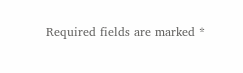Required fields are marked *